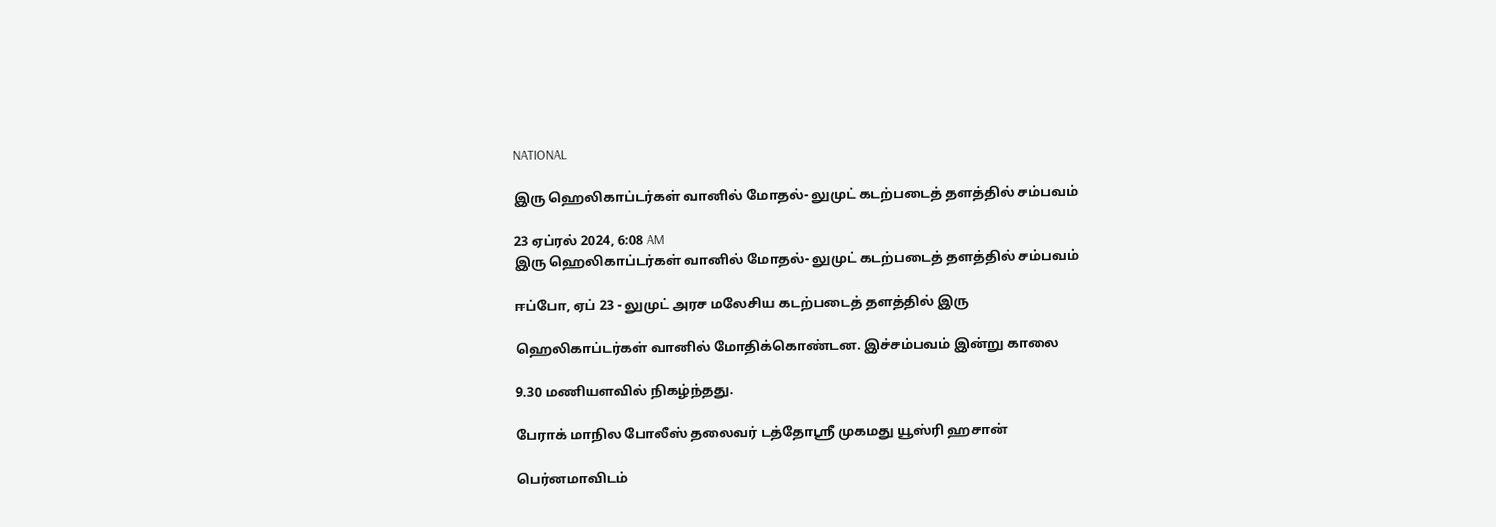NATIONAL

இரு ஹெலிகாப்டர்கள் வானில் மோதல்- லுமுட் கடற்படைத் தளத்தில் சம்பவம்

23 ஏப்ரல் 2024, 6:08 AM
இரு ஹெலிகாப்டர்கள் வானில் மோதல்- லுமுட் கடற்படைத் தளத்தில் சம்பவம்

ஈப்போ, ஏப் 23 - லுமுட் அரச மலேசிய கடற்படைத் தளத்தில் இரு

ஹெலிகாப்டர்கள் வானில் மோதிக்கொண்டன. இச்சம்பவம் இன்று காலை

9.30 மணியளவில் நிகழ்ந்தது.

பேராக் மாநில போலீஸ் தலைவர் டத்தோஸ்ரீ முகமது யூஸ்ரி ஹசான்

பெர்னமாவிடம்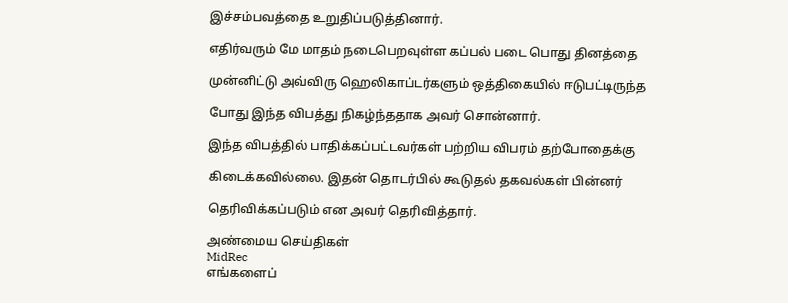இச்சம்பவத்தை உறுதிப்படுத்தினார்.

எதிர்வரும் மே மாதம் நடைபெறவுள்ள கப்பல் படை பொது தினத்தை

முன்னிட்டு அவ்விரு ஹெலிகாப்டர்களும் ஒத்திகையில் ஈடுபட்டிருந்த

போது இந்த விபத்து நிகழ்ந்ததாக அவர் சொன்னார்.

இந்த விபத்தில் பாதிக்கப்பட்டவர்கள் பற்றிய விபரம் தற்போதைக்கு

கிடைக்கவில்லை. இதன் தொடர்பில் கூடுதல் தகவல்கள் பின்னர்

தெரிவிக்கப்படும் என அவர் தெரிவித்தார்.

அண்மைய செய்திகள்
MidRec
எங்களைப்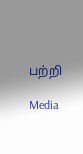பற்றி

Media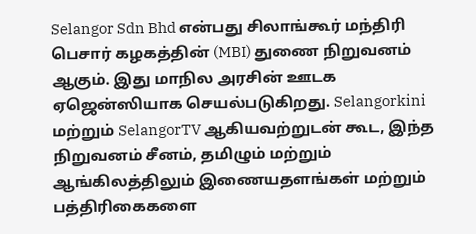Selangor Sdn Bhd என்பது சிலாங்கூர் மந்திரி பெசார் கழகத்தின் (MBI) துணை நிறுவனம் ஆகும். இது மாநில அரசின் ஊடக ஏஜென்ஸியாக செயல்படுகிறது. Selangorkini மற்றும் SelangorTV ஆகியவற்றுடன் கூட, இந்த நிறுவனம் சீனம், தமிழும் மற்றும் ஆங்கிலத்திலும் இணையதளங்கள் மற்றும் பத்திரிகைகளை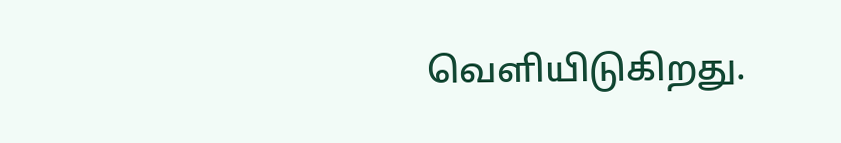வெளியிடுகிறது.